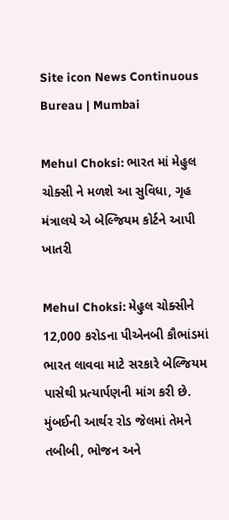Site icon News Continuous Bureau | Mumbai

Mehul Choksi: ભારત માં મેહુલ ચોક્સી ને મળશે આ સુવિધા, ગૃહ મંત્રાલયે એ બેલ્જિયમ કોર્ટને આપી ખાતરી

Mehul Choksi: મેહુલ ચોક્સીને 12,000 કરોડના પીએનબી કૌભાંડમાં ભારત લાવવા માટે સરકારે બેલ્જિયમ પાસેથી પ્રત્યાર્પણની માંગ કરી છે. મુંબઈની આર્થર રોડ જેલમાં તેમને તબીબી, ભોજન અને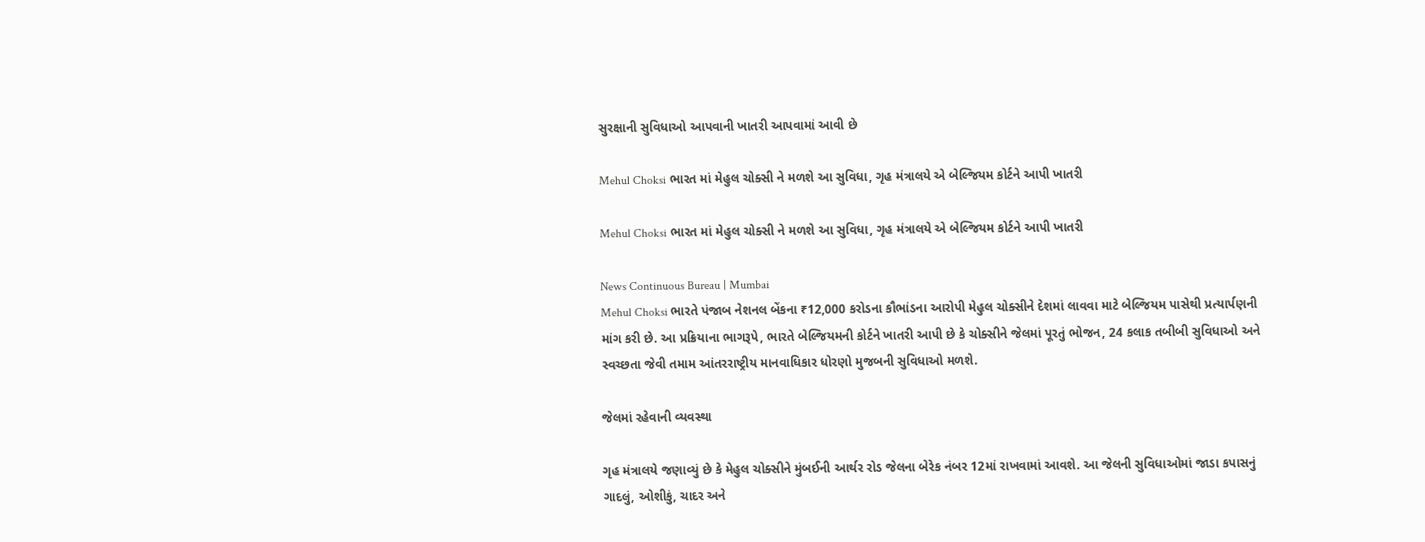સુરક્ષાની સુવિધાઓ આપવાની ખાતરી આપવામાં આવી છે

Mehul Choksi ભારત માં મેહુલ ચોક્સી ને મળશે આ સુવિધા, ગૃહ મંત્રાલયે એ બેલ્જિયમ કોર્ટને આપી ખાતરી

Mehul Choksi ભારત માં મેહુલ ચોક્સી ને મળશે આ સુવિધા, ગૃહ મંત્રાલયે એ બેલ્જિયમ કોર્ટને આપી ખાતરી

News Continuous Bureau | Mumbai
Mehul Choksi ભારતે પંજાબ નેશનલ બેંકના ₹12,000 કરોડના કૌભાંડના આરોપી મેહુલ ચોક્સીને દેશમાં લાવવા માટે બેલ્જિયમ પાસેથી પ્રત્યાર્પણની માંગ કરી છે. આ પ્રક્રિયાના ભાગરૂપે, ભારતે બેલ્જિયમની કોર્ટને ખાતરી આપી છે કે ચોક્સીને જેલમાં પૂરતું ભોજન, 24 કલાક તબીબી સુવિધાઓ અને સ્વચ્છતા જેવી તમામ આંતરરાષ્ટ્રીય માનવાધિકાર ધોરણો મુજબની સુવિધાઓ મળશે.

જેલમાં રહેવાની વ્યવસ્થા

ગૃહ મંત્રાલયે જણાવ્યું છે કે મેહુલ ચોક્સીને મુંબઈની આર્થર રોડ જેલના બેરેક નંબર 12માં રાખવામાં આવશે. આ જેલની સુવિધાઓમાં જાડા કપાસનું ગાદલું, ઓશીકું, ચાદર અને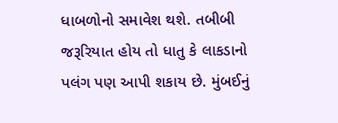ધાબળોનો સમાવેશ થશે. તબીબી જરૂરિયાત હોય તો ધાતુ કે લાકડાનો પલંગ પણ આપી શકાય છે. મુંબઈનું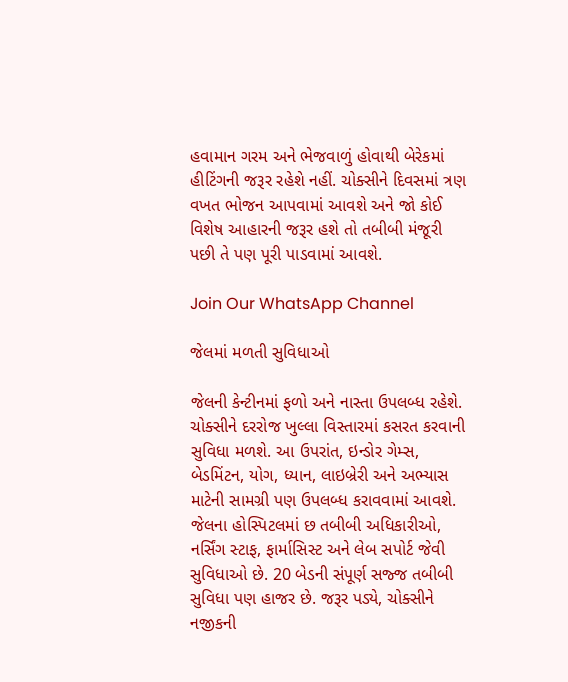હવામાન ગરમ અને ભેજવાળું હોવાથી બેરેકમાં હીટિંગની જરૂર રહેશે નહીં. ચોક્સીને દિવસમાં ત્રણ વખત ભોજન આપવામાં આવશે અને જો કોઈ વિશેષ આહારની જરૂર હશે તો તબીબી મંજૂરી પછી તે પણ પૂરી પાડવામાં આવશે.

Join Our WhatsApp Channel

જેલમાં મળતી સુવિધાઓ

જેલની કેન્ટીનમાં ફળો અને નાસ્તા ઉપલબ્ધ રહેશે. ચોક્સીને દરરોજ ખુલ્લા વિસ્તારમાં કસરત કરવાની સુવિધા મળશે. આ ઉપરાંત, ઇન્ડોર ગેમ્સ, બેડમિંટન, યોગ, ધ્યાન, લાઇબ્રેરી અને અભ્યાસ માટેની સામગ્રી પણ ઉપલબ્ધ કરાવવામાં આવશે. જેલના હોસ્પિટલમાં છ તબીબી અધિકારીઓ, નર્સિંગ સ્ટાફ, ફાર્માસિસ્ટ અને લેબ સપોર્ટ જેવી સુવિધાઓ છે. 20 બેડની સંપૂર્ણ સજ્જ તબીબી સુવિધા પણ હાજર છે. જરૂર પડ્યે, ચોક્સીને નજીકની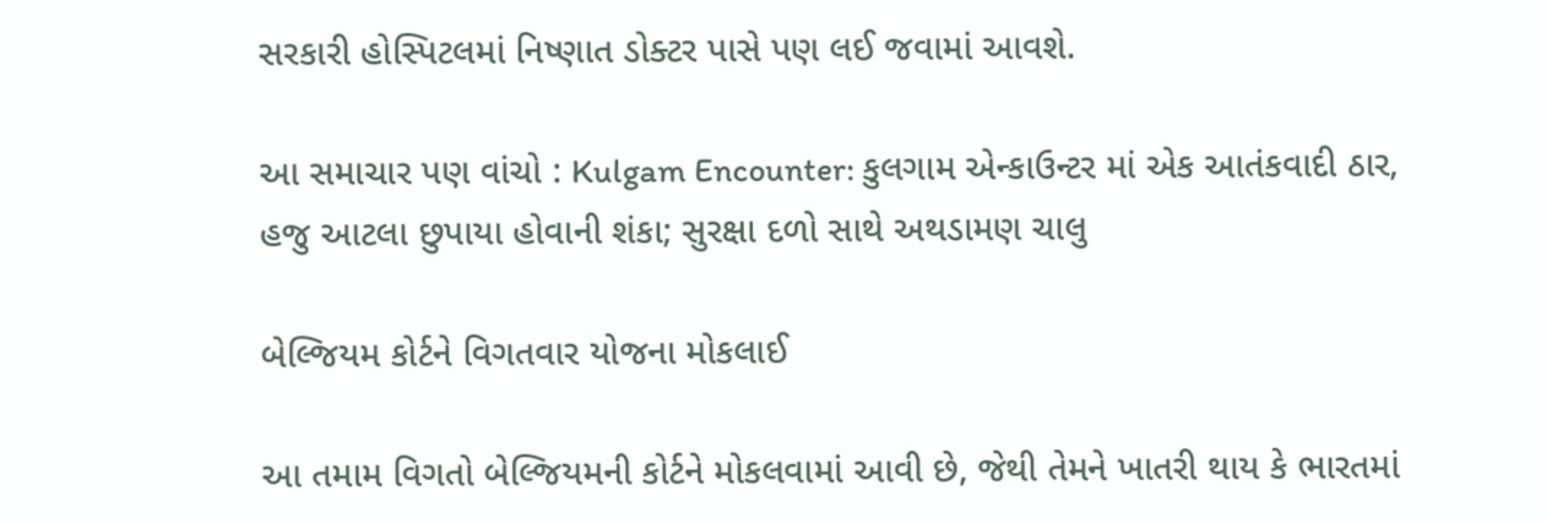સરકારી હોસ્પિટલમાં નિષ્ણાત ડોક્ટર પાસે પણ લઈ જવામાં આવશે.

આ સમાચાર પણ વાંચો : Kulgam Encounter: કુલગામ એન્કાઉન્ટર માં એક આતંકવાદી ઠાર, હજુ આટલા છુપાયા હોવાની શંકા; સુરક્ષા દળો સાથે અથડામણ ચાલુ

બેલ્જિયમ કોર્ટને વિગતવાર યોજના મોકલાઈ

આ તમામ વિગતો બેલ્જિયમની કોર્ટને મોકલવામાં આવી છે, જેથી તેમને ખાતરી થાય કે ભારતમાં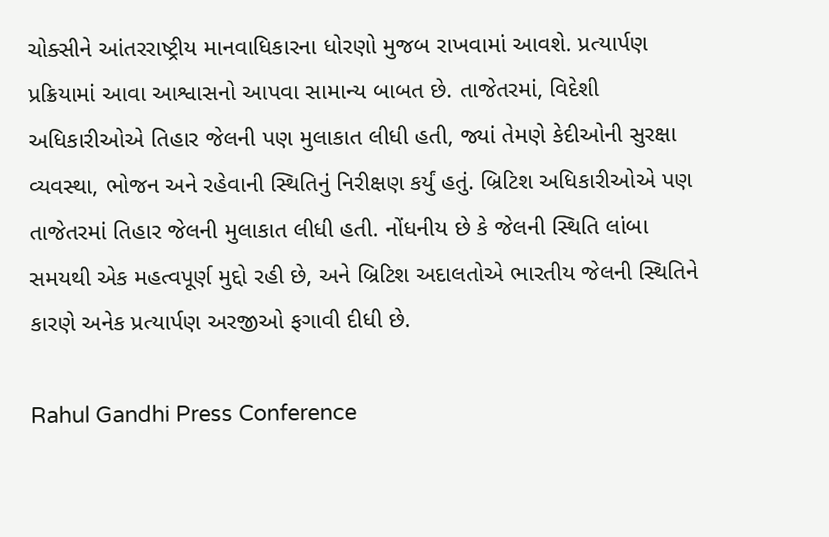ચોક્સીને આંતરરાષ્ટ્રીય માનવાધિકારના ધોરણો મુજબ રાખવામાં આવશે. પ્રત્યાર્પણ પ્રક્રિયામાં આવા આશ્વાસનો આપવા સામાન્ય બાબત છે. તાજેતરમાં, વિદેશી અધિકારીઓએ તિહાર જેલની પણ મુલાકાત લીધી હતી, જ્યાં તેમણે કેદીઓની સુરક્ષા વ્યવસ્થા, ભોજન અને રહેવાની સ્થિતિનું નિરીક્ષણ કર્યું હતું. બ્રિટિશ અધિકારીઓએ પણ તાજેતરમાં તિહાર જેલની મુલાકાત લીધી હતી. નોંધનીય છે કે જેલની સ્થિતિ લાંબા સમયથી એક મહત્વપૂર્ણ મુદ્દો રહી છે, અને બ્રિટિશ અદાલતોએ ભારતીય જેલની સ્થિતિને કારણે અનેક પ્રત્યાર્પણ અરજીઓ ફગાવી દીધી છે.

Rahul Gandhi Press Conference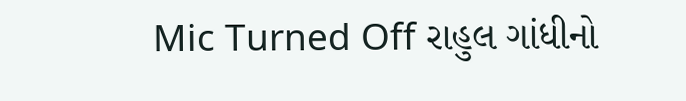Mic Turned Off રાહુલ ગાંધીનો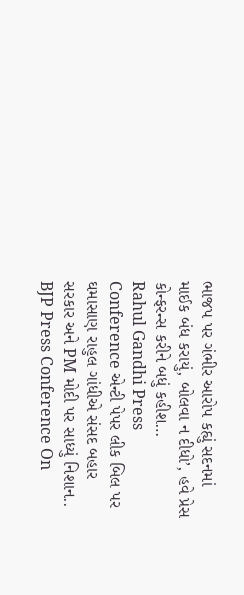ભાજપ પર ગંભીર આરોપ કહ્યું સદનમાં માઈક બંધ કરાયું, બોલવા ન દીધો’, હવે પ્રેસ કોન્ફરન્સ કરીને બધું કહીશ…
Rahul Gandhi Press Conference એન્ટી પેપર લીક બિલ પર ઘમાસાણ રાહુલ ગાંધીએ સંસદ બહાર સરકાર અને PM મોદી પર સાધ્યું નિશાન..
BJP Press Conference On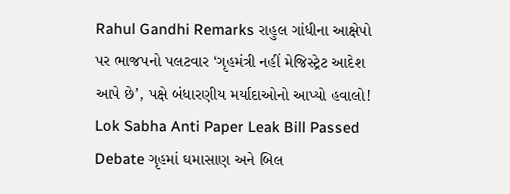Rahul Gandhi Remarks રાહુલ ગાંધીના આક્ષેપો પર ભાજપનો પલટવાર ‘ગૃહમંત્રી નહીં મેજિસ્ટ્રેટ આદેશ આપે છે’, પક્ષે બંધારણીય મર્યાદાઓનો આપ્યો હવાલો!
Lok Sabha Anti Paper Leak Bill Passed Debate ગૃહમાં ઘમાસાણ અને બિલ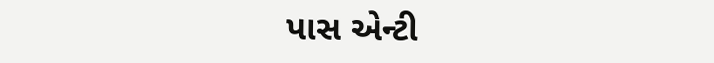પાસ એન્ટી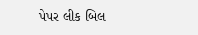પેપર લીક બિલ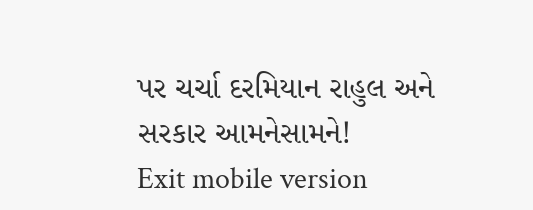પર ચર્ચા દરમિયાન રાહુલ અને સરકાર આમનેસામને!
Exit mobile version